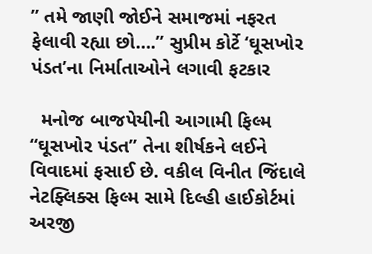” તમે જાણી જોઈને સમાજમાં નફરત ફેલાવી રહ્યા છો….” સુપ્રીમ કોર્ટે ‘ઘૂસખોર પંડત’ના નિર્માતાઓને લગાવી ફટકાર

  મનોજ બાજપેયીની આગામી ફિલ્મ “ઘૂસખોર પંડત” તેના શીર્ષકને લઈને વિવાદમાં ફસાઈ છે. વકીલ વિનીત જિંદાલે નેટફ્લિક્સ ફિલ્મ સામે દિલ્હી હાઈકોર્ટમાં અરજી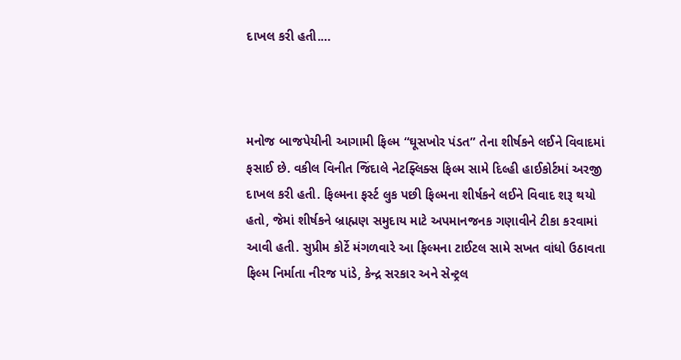દાખલ કરી હતી.…



મનોજ બાજપેયીની આગામી ફિલ્મ “ઘૂસખોર પંડત” તેના શીર્ષકને લઈને વિવાદમાં ફસાઈ છે. વકીલ વિનીત જિંદાલે નેટફ્લિક્સ ફિલ્મ સામે દિલ્હી હાઈકોર્ટમાં અરજી દાખલ કરી હતી. ફિલ્મના ફર્સ્ટ લુક પછી ફિલ્મના શીર્ષકને લઈને વિવાદ શરૂ થયો હતો, જેમાં શીર્ષકને બ્રાહ્મણ સમુદાય માટે અપમાનજનક ગણાવીને ટીકા કરવામાં આવી હતી. સુપ્રીમ કોર્ટે મંગળવારે આ ફિલ્મના ટાઈટલ સામે સખત વાંધો ઉઠાવતા ફિલ્મ નિર્માતા નીરજ પાંડે, કેન્દ્ર સરકાર અને સેન્ટ્રલ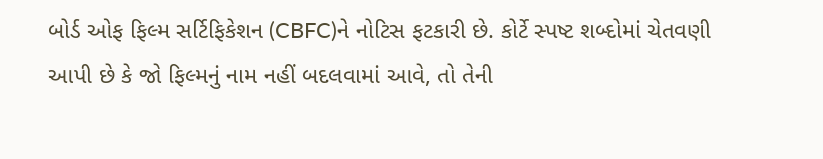બોર્ડ ઓફ ફિલ્મ સર્ટિફિકેશન (CBFC)ને નોટિસ ફટકારી છે. કોર્ટે સ્પષ્ટ શબ્દોમાં ચેતવણી આપી છે કે જો ફિલ્મનું નામ નહીં બદલવામાં આવે, તો તેની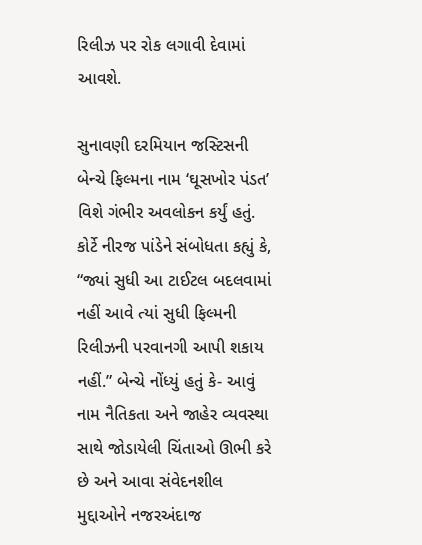રિલીઝ પર રોક લગાવી દેવામાં આવશે.

સુનાવણી દરમિયાન જસ્ટિસની બેન્ચે ફિલ્મના નામ ‘ઘૂસખોર પંડત’ વિશે ગંભીર અવલોકન કર્યું હતું. કોર્ટે નીરજ પાંડેને સંબોધતા કહ્યું કે, “જ્યાં સુધી આ ટાઈટલ બદલવામાં નહીં આવે ત્યાં સુધી ફિલ્મની રિલીઝની પરવાનગી આપી શકાય નહીં.” બેન્ચે નોંધ્યું હતું કે- આવું નામ નૈતિકતા અને જાહેર વ્યવસ્થા સાથે જોડાયેલી ચિંતાઓ ઊભી કરે છે અને આવા સંવેદનશીલ મુદ્દાઓને નજરઅંદાજ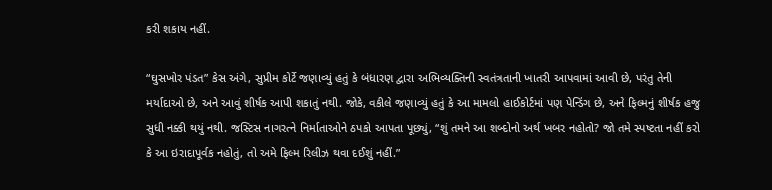કરી શકાય નહીં.

“ઘુસખોર પંડત” કેસ અંગે, સુપ્રીમ કોર્ટે જણાવ્યું હતું કે બંધારણ દ્વારા અભિવ્યક્તિની સ્વતંત્રતાની ખાતરી આપવામાં આવી છે, પરંતુ તેની મર્યાદાઓ છે, અને આવું શીર્ષક આપી શકાતું નથી. જોકે, વકીલે જણાવ્યું હતું કે આ મામલો હાઈકોર્ટમાં પણ પેન્ડિંગ છે, અને ફિલ્મનું શીર્ષક હજુ સુધી નક્કી થયું નથી. જસ્ટિસ નાગરત્ને નિર્માતાઓને ઠપકો આપતા પૂછ્યું, “શું તમને આ શબ્દોનો અર્થ ખબર નહોતો? જો તમે સ્પષ્ટતા નહીં કરો કે આ ઇરાદાપૂર્વક નહોતું, તો અમે ફિલ્મ રિલીઝ થવા દઈશું નહીં.”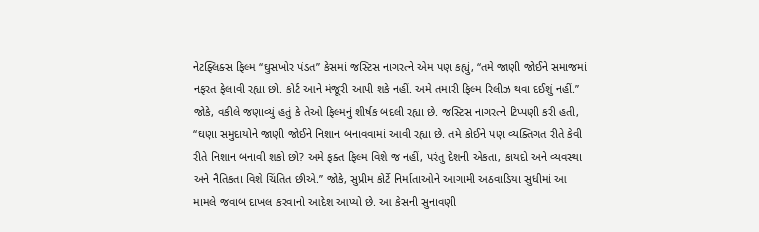નેટફ્લિક્સ ફિલ્મ “ઘુસખોર પંડત” કેસમાં જસ્ટિસ નાગરત્ને એમ પણ કહ્યું, “તમે જાણી જોઈને સમાજમાં નફરત ફેલાવી રહ્યા છો. કોર્ટ આને મંજૂરી આપી શકે નહીં. અમે તમારી ફિલ્મ રિલીઝ થવા દઈશું નહીં.” જોકે, વકીલે જણાવ્યું હતું કે તેઓ ફિલ્મનું શીર્ષક બદલી રહ્યા છે. જસ્ટિસ નાગરત્ને ટિપ્પણી કરી હતી, “ઘણા સમુદાયોને જાણી જોઈને નિશાન બનાવવામાં આવી રહ્યા છે. તમે કોઈને પણ વ્યક્તિગત રીતે કેવી રીતે નિશાન બનાવી શકો છો? અમે ફક્ત ફિલ્મ વિશે જ નહીં, પરંતુ દેશની એકતા, કાયદો અને વ્યવસ્થા અને નૈતિકતા વિશે ચિંતિત છીએ.” જોકે, સુપ્રીમ કોર્ટે નિર્માતાઓને આગામી અઠવાડિયા સુધીમાં આ મામલે જવાબ દાખલ કરવાનો આદેશ આપ્યો છે. આ કેસની સુનાવણી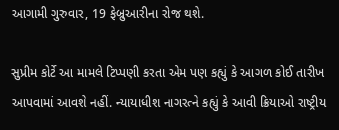આગામી ગુરુવાર, 19 ફેબ્રુઆરીના રોજ થશે.

સુપ્રીમ કોર્ટે આ મામલે ટિપ્પણી કરતા એમ પણ કહ્યું કે આગળ કોઈ તારીખ આપવામાં આવશે નહીં. ન્યાયાધીશ નાગરત્ને કહ્યું કે આવી ક્રિયાઓ રાષ્ટ્રીય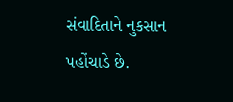સંવાદિતાને નુકસાન પહોંચાડે છે.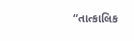“તાત્કાલિક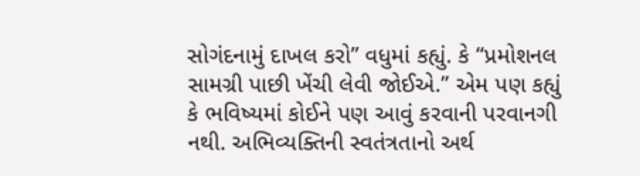સોગંદનામું દાખલ કરો” વધુમાં કહ્યું. કે “પ્રમોશનલ સામગ્રી પાછી ખેંચી લેવી જોઈએ.” એમ પણ કહ્યું કે ભવિષ્યમાં કોઈને પણ આવું કરવાની પરવાનગી નથી. અભિવ્યક્તિની સ્વતંત્રતાનો અર્થ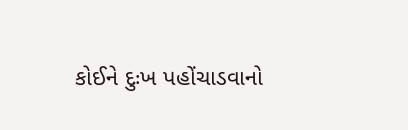કોઈને દુઃખ પહોંચાડવાનો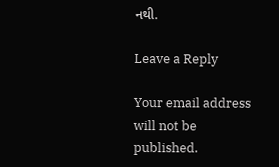નથી.

Leave a Reply

Your email address will not be published.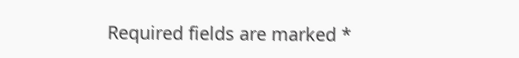Required fields are marked *